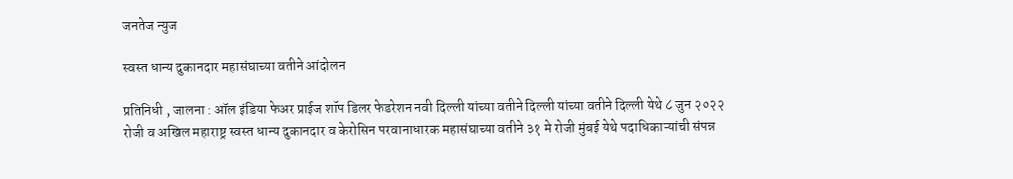जनतेज न्युज

स्वस्त धान्य दुकानदार महासंघाच्या वतीने आंदोलन

प्रतिनिधी , जालना : ऑल इंडिया फेअर प्राईज शॉप डिलर फेडरेशन नवी दिल्ली यांच्या वतीने दिल्ली यांच्या वतीने दिल्ली येथे ८ जुन २०२२ रोजी व अखिल महाराष्ट्र स्वस्त धान्य दुकानदार व केरोसिन परवानाधारक महासंघाच्या वतीने ३१ मे रोजी मुंबई येथे पदाधिकाऱ्यांची संपन्न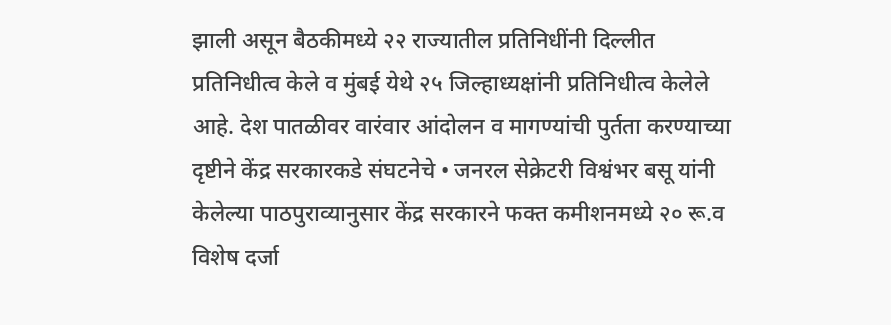झाली असून बैठकीमध्ये २२ राज्यातील प्रतिनिधींनी दिल्लीत प्रतिनिधीत्व केले व मुंबई येथे २५ जिल्हाध्यक्षांनी प्रतिनिधीत्व केलेले आहे. देश पातळीवर वारंवार आंदोलन व मागण्यांची पुर्तता करण्याच्या दृष्टीने केंद्र सरकारकडे संघटनेचे • जनरल सेक्रेटरी विश्वंभर बसू यांनी केलेल्या पाठपुराव्यानुसार केंद्र सरकारने फक्त कमीशनमध्ये २० रू.व विशेष दर्जा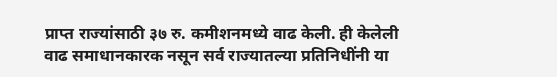प्राप्त राज्यांसाठी ३७ रु. कमीशनमध्ये वाढ केली. ही केलेली वाढ समाधानकारक नसून सर्व राज्यातल्या प्रतिनिधींनी या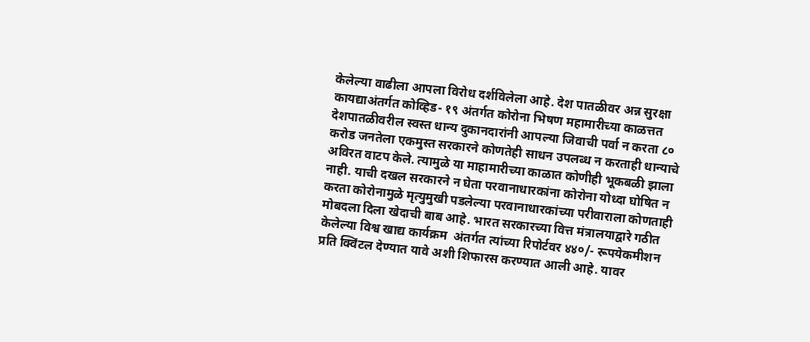केलेल्या वाढीला आपला विरोध दर्शविलेला आहे. देश पातळीवर अन्न सुरक्षा कायद्याअंतर्गत कोव्हिड- १९ अंतर्गत कोरोना भिषण महामारीच्या काळत्तत देशपातळीवरील स्वस्त धान्य दुकानदारांनी आपल्या जिवाची पर्वा न करता ८० करोड जनतेला एकमुस्त सरकारने कोणतेही साधन उपलब्ध न करताही धान्याचे अविरत वाटप केले. त्यामुळे या माहामारीच्या काळात कोणीही भूकबळी झाला नाही. याची दखल सरकारने न घेता परवानाधारकांना कोरोना योध्दा घोषित न करता कोरोनामुळे मृत्युमुखी पडलेल्या परवानाधारकांच्या परीवाराला कोणताही मोबदला दिला खेदाची बाब आहे. भारत सरकारच्या वित्त मंत्रालयाद्वारे गठीत केलेल्या विश्व खाद्य कार्यक्रम  अंतर्गत त्यांच्या रिपोर्टवर ४४०/- रूपयेकमीशन प्रति क्विंटल देण्यात यावे अशी शिफारस करण्यात आली आहे. यावर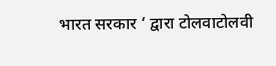भारत सरकार ‘ द्वारा टोलवाटोलवी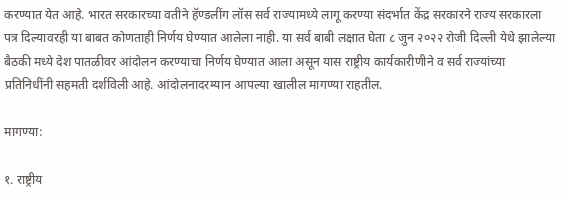करण्यात येत आहे. भारत सरकारच्या वतीने हॅण्डलींग लॉस सर्व राज्यामध्ये लागू करण्या संदर्भात केंद्र सरकारने राज्य सरकारला पत्र दिल्यावरही या बाबत कोणताही निर्णय घेण्यात आलेला नाही. या सर्व बाबी लक्षात घेता ८ जुन २०२२ रोजी दिल्ली येथे झालेल्या बैठकी मध्ये देश पातळीवर आंदोलन करण्याचा निर्णय घेण्यात आला असून यास राष्ट्रीय कार्यकारीणीने व सर्व राज्यांच्या प्रतिनिधींनी सहमती दर्शविली आहे. आंदोलनादरम्यान आपल्या खालील मागण्या राहतील.

मागण्या:

१. राष्ट्रीय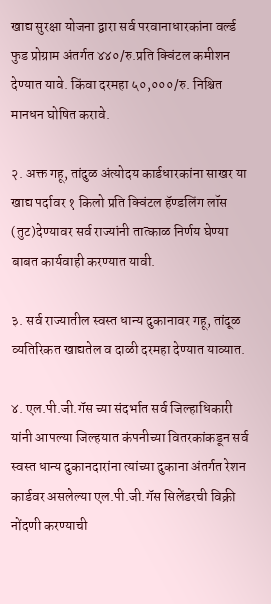खाद्य सुरक्षा योजना द्वारा सर्व परवानाधारकांना वर्ल्ड फुड प्रोग्राम अंतर्गत ४४०/रु.प्रति क्विंटल कमीशन देण्यात यावे. किंवा दरमहा ५०,०००/रु. निश्चित मानधन घोषित करावे.

२. अक्त गहू, तांदुळ अंत्योदय कार्डधारकांना साखर या खाद्य पर्दावर १ किलो प्रति क्विंटल हॅण्डलिंग लॉस (तुट)देण्यावर सर्व राज्यांनी तात्काळ निर्णय घेण्या बाबत कार्यवाही करण्यात यावी.

३. सर्व राज्यातील स्वस्त धान्य दुकानावर गहू, तांदूळ व्यतिरिकत खाद्यतेल व दाळी दरमहा देण्यात याव्यात.

४. एल.पी.जी.गॅस च्या संदर्भात सर्व जिल्हाधिकारी यांनी आपल्या जिल्हयात कंपनीच्या वितरकांकडून सर्व स्वस्त धान्य दुकानदारांना त्यांच्या दुकाना अंतर्गत रेशन कार्डवर असलेल्या एल.पी.जी.गॅस सिलेंडरची विक्री नोंदणी करण्याची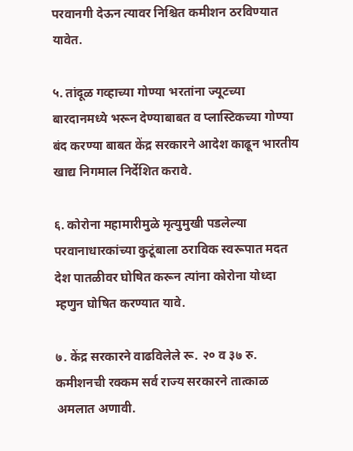परवानगी देऊन त्यावर निश्चित कमीशन ठरविण्यात यावेत.

५. तांदूळ गव्हाच्या गोण्या भरतांना ज्यूटच्या बारदानमध्ये भरून देण्याबाबत व प्लास्टिकच्या गोण्या बंद करण्या बाबत केंद्र सरकारने आदेश काढून भारतीय खाद्य निगमाल निर्देशित करावे.

६. कोरोना महामारीमुळे मृत्युमुखी पडलेल्या परवानाधारकांच्या कुटूंबाला ठराविक स्वरूपात मदत देश पातळीवर घोषित करून त्यांना कोरोना योध्दा म्हणुन घोषित करण्यात यावे.

७. केंद्र सरकारने वाढविलेले रू. २० व ३७ रु. कमीशनची रक्कम सर्व राज्य सरकारने तात्काळ अमलात अणावी.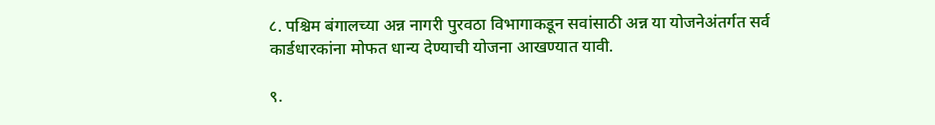८. पश्चिम बंगालच्या अन्न नागरी पुरवठा विभागाकडून सवांसाठी अन्न या योजनेअंतर्गत सर्व कार्डधारकांना मोफत धान्य देण्याची योजना आखण्यात यावी.

९.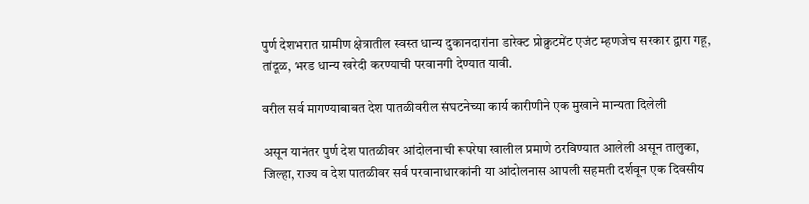पुर्ण देशभरात ग्रामीण क्षेत्रातील स्वस्त धान्य दुकानदारांना डारेक्ट प्रोक्रुटमेंट एजंट म्हणजेच सरकार द्वारा गहू, तांदूळ, भरड धान्य खरेदी करण्याची परवानगी देण्यात यावी.

वरील सर्व मागण्याबाबत देश पातळीवरील संघटनेच्या कार्य कारीणीने एक मुखाने मान्यता दिलेली

असून यानंतर पुर्ण देश पातळीवर आंदोलनाची रूपरेषा खालील प्रमाणे ठरविण्यात आलेली असून तालुका, जिल्हा, राज्य व देश पातळीवर सर्व परवानाधारकांनी या आंदोलनास आपली सहमती दर्शवून एक दिवसीय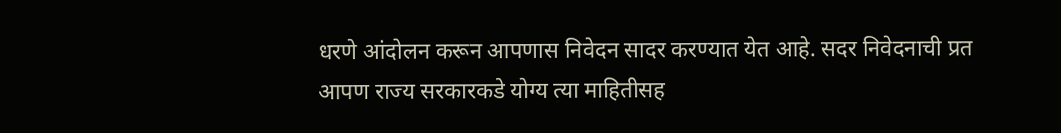धरणे आंदोलन करून आपणास निवेदन सादर करण्यात येत आहे. सदर निवेदनाची प्रत आपण राज्य सरकारकडे योग्य त्या माहितीसह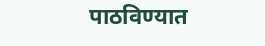पाठविण्यात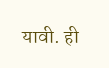यावी. ही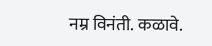नम्र विनंती. कळावे.